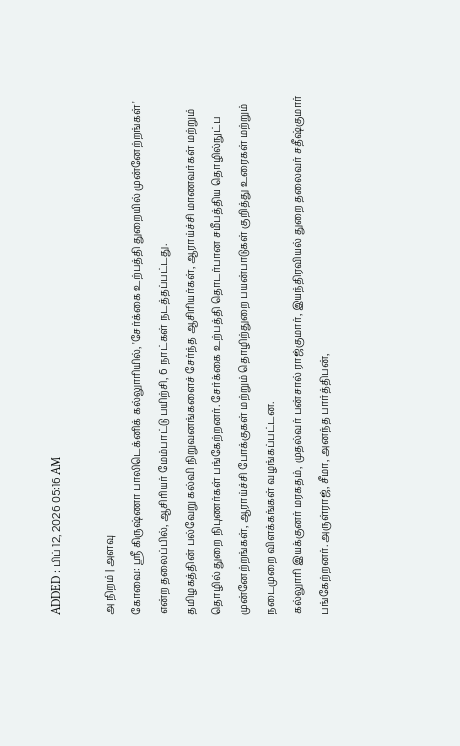ADDED : பிப் 12, 2026 05:16 AM

அ நிறம் | அளவு
கோவை: ஸ்ரீ கிருஷ்ணா பாலிடெக்னிக் கல்லுாரியில், 'சேர்க்கை உற்பத்தி துறையில் முன்னேற்றங்கள்' என்ற தலைப்பில், ஆசிரியர் மேம்பாட்டு பயிற்சி, 6 நாட்கள் நடத்தப்பட்டது.
தமிழகத்தின் பல்வேறு கல்வி நிறுவனங்களைச் சேர்ந்த ஆசிரியர்கள், ஆராய்ச்சி மாணவர்கள் மற்றும் தொழில் துறை நிபுணர்கள் பங்கேற்றனர். சேர்க்கை உற்பத்தி தொடர்பான சமீபத்திய தொழில்நுட்ப முன்னேற்றங்கள், ஆராய்ச்சி போக்குகள் மற்றும் தொழிற்துறை பயன்பாடுகள் குறித்து உரைகள் மற்றும் நடைமுறை விளக்கங்கள் வழங்கப்பட்டன.
கல்லுாரி இயக்குனர் மரகதம், முதல்வர் பன்சால் ராஜ்குமார், இயந்திரவியல் துறை தலைவர் சதீஷ்குமார் பங்கேற்றனர். அருள்ராஜ், சீமா, அனந்த பார்த்திபன்,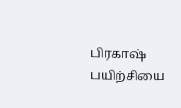பிரகாஷ் பயிற்சியை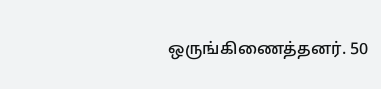ஒருங்கிணைத்தனர். 50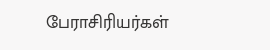பேராசிரியர்கள்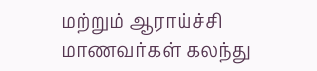மற்றும் ஆராய்ச்சி மாணவர்கள் கலந்து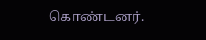கொண்டனர்.